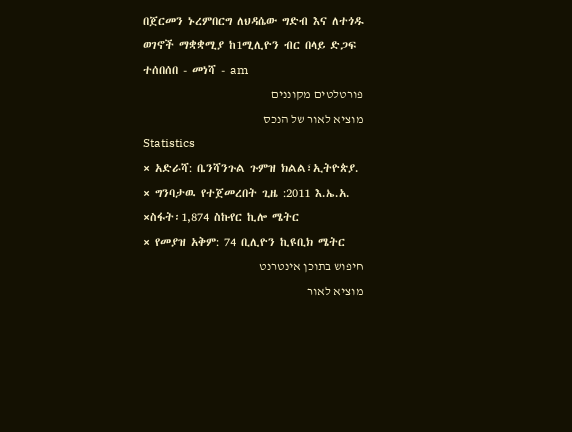በጀርመን ኑረምበርግ ለህዳሴው ግድብ እና ለተጎዱ ወገኖች ማቋቋሚያ ከ1ሚሊዮን ብር በላይ ድጋፍ ተሰበሰበ - መነሻ - am
פורטלטים מקוננים
מוציא לאור של הנכס
Statistics
× አድራሻ: ቤንሻንጉል ጉምዝ ክልል፣ኢትዮጵያ.
× ግንባታዉ የተጀመረበት ጊዜ :2011 እ.ኤ.አ.
×ስፋት፡1,874 ስኩየር ኪሎ ሜትር
× የመያዝ አቅም: 74 ቢሊዮን ኪዩቢክ ሜትር
חיפוש בתוכן אינטרנט
מוציא לאור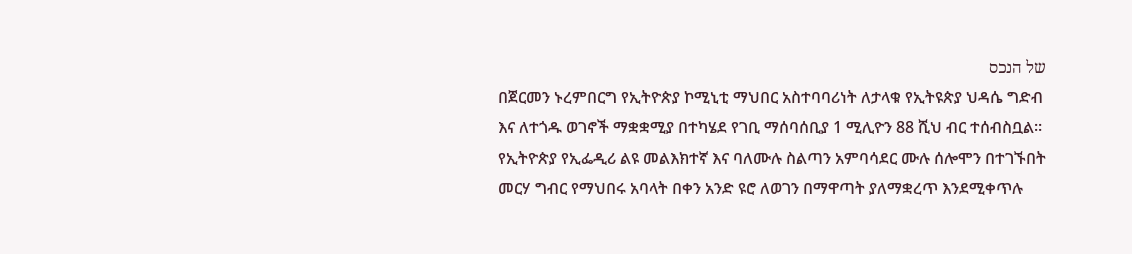של הנכס
በጀርመን ኑረምበርግ የኢትዮጵያ ኮሚኒቲ ማህበር አስተባባሪነት ለታላቁ የኢትዩጵያ ህዳሴ ግድብ እና ለተጎዱ ወገኖች ማቋቋሚያ በተካሄደ የገቢ ማሰባሰቢያ 1 ሚሊዮን 88 ሺህ ብር ተሰብስቧል።
የኢትዮጵያ የኢፌዲሪ ልዩ መልእክተኛ እና ባለሙሉ ስልጣን አምባሳደር ሙሉ ሰሎሞን በተገኙበት መርሃ ግብር የማህበሩ አባላት በቀን አንድ ዩሮ ለወገን በማዋጣት ያለማቋረጥ እንደሚቀጥሉ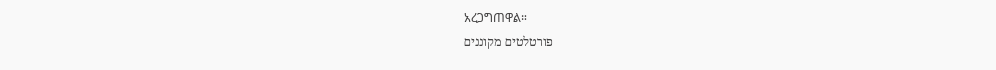አረጋግጠዋል።
פורטלטים מקוננים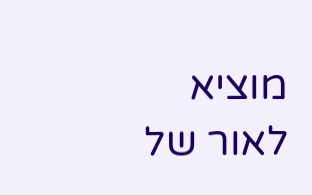מוציא לאור של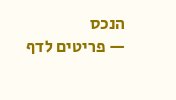הנכס
— פריטים לדף